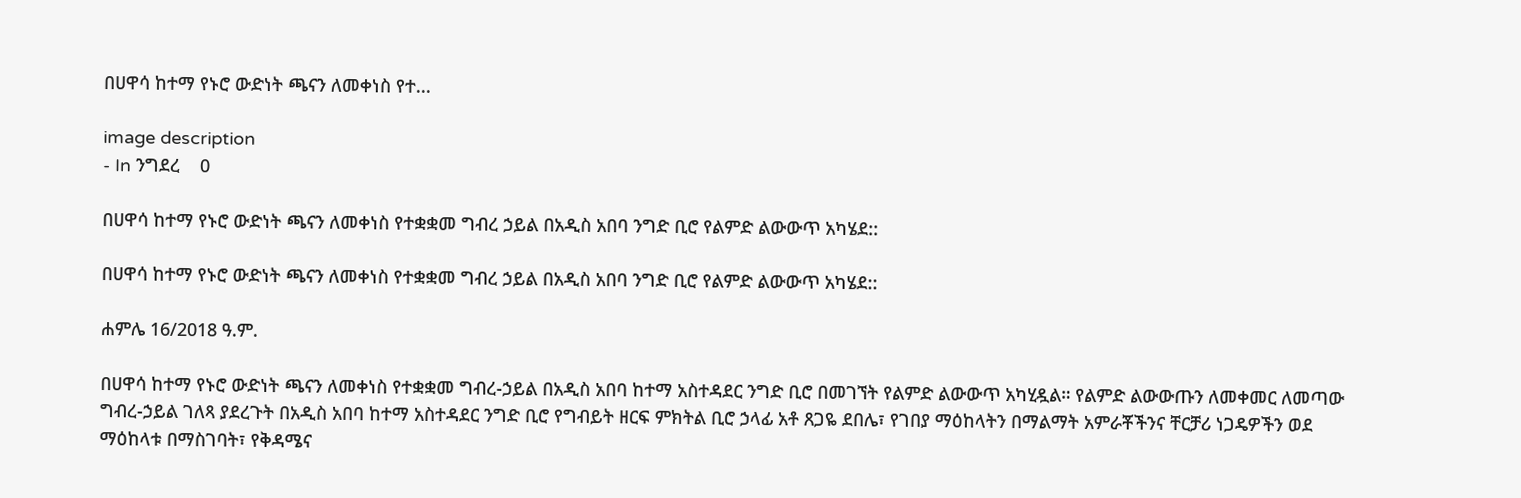በሀዋሳ ከተማ የኑሮ ውድነት ጫናን ለመቀነስ የተ...

image description
- In ንግደረ    0

በሀዋሳ ከተማ የኑሮ ውድነት ጫናን ለመቀነስ የተቋቋመ ግብረ ኃይል በአዲስ አበባ ንግድ ቢሮ የልምድ ልውውጥ አካሄደ::

በሀዋሳ ከተማ የኑሮ ውድነት ጫናን ለመቀነስ የተቋቋመ ግብረ ኃይል በአዲስ አበባ ንግድ ቢሮ የልምድ ልውውጥ አካሄደ::

ሐምሌ 16/2018 ዓ.ም.

በሀዋሳ ከተማ የኑሮ ውድነት ጫናን ለመቀነስ የተቋቋመ ግብረ-ኃይል በአዲስ አበባ ከተማ አስተዳደር ንግድ ቢሮ በመገኘት የልምድ ልውውጥ አካሂዷል። የልምድ ልውውጡን ለመቀመር ለመጣው ግብረ-ኃይል ገለጻ ያደረጉት በአዲስ አበባ ከተማ አስተዳደር ንግድ ቢሮ የግብይት ዘርፍ ምክትል ቢሮ ኃላፊ አቶ ጸጋዬ ደበሌ፣ የገበያ ማዕከላትን በማልማት አምራቾችንና ቸርቻሪ ነጋዴዎችን ወደ ማዕከላቱ በማስገባት፣ የቅዳሜና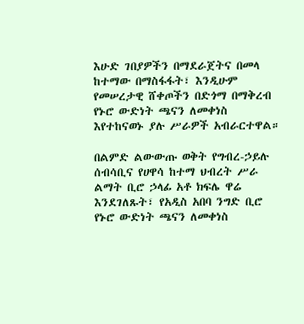እሁድ ገበያዎችን በማደራጀትና በመላ ከተማው በማስፋፋት፣ እንዲሁም የመሠረታዊ ሸቀጦችን በድጎማ በማቅረብ የኑሮ ውድነት ጫናን ለመቀነስ እየተከናወኑ ያሉ ሥራዎች አብራርተዋል።

በልምድ ልውውጡ ወቅት የግብረ-ኃይሉ ሰብሳቢና የሀዋሳ ከተማ ህብረት ሥራ ልማት ቢሮ ኃላፊ አቶ ክፍሌ ዋሬ እንደገለጹት፣ የአዲስ አበባ ንግድ ቢሮ የኑሮ ውድነት ጫናን ለመቀነስ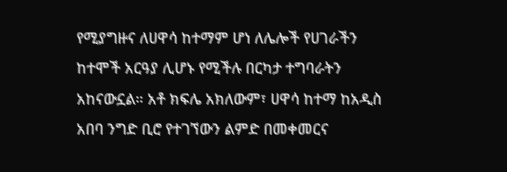የሚያግዙና ለሀዋሳ ከተማም ሆነ ለሌሎች የሀገራችን ከተሞች አርዓያ ሊሆኑ የሚችሉ በርካታ ተግባራትን አከናውኗል። አቶ ክፍሌ አክለውም፣ ሀዋሳ ከተማ ከአዲስ አበባ ንግድ ቢሮ የተገኘውን ልምድ በመቀመርና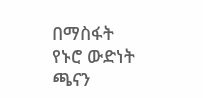በማስፋት የኑሮ ውድነት ጫናን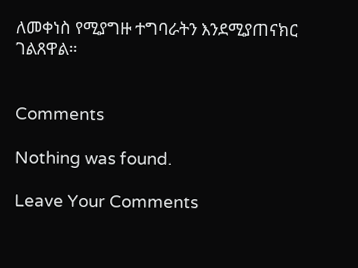ለመቀነስ የሚያግዙ ተግባራትን እንደሚያጠናክር ገልጸዋል።


Comments

Nothing was found.

Leave Your Comments